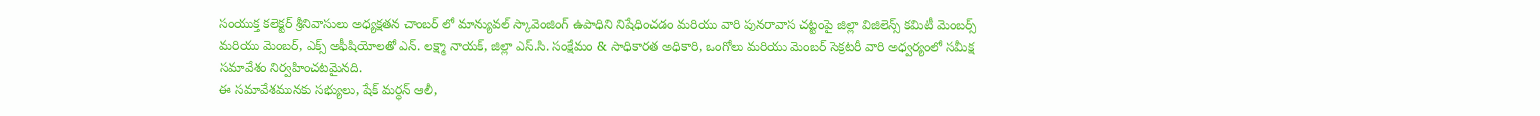సంయుక్త కలెక్టర్ శ్రీనివాసులు అధ్యక్షతన చాంబర్ లో మాన్యువల్ స్కావెంజింగ్ ఉపాధిని నిషేధించడం మరియు వారి పునరావాస చట్టంపై జిల్లా విజిలెన్స్ కమిటీ మెంబర్స్ మరియు మెంబర్, ఎక్స్ అఫీషియోలతో ఎన్. లక్ష్మా నాయక్, జిల్లా ఎస్.సి. సంక్షేమం & సాధికారత అధికారి, ఒంగోలు మరియు మెంబర్ సెక్రటరీ వారి అధ్వర్యంలో సమీక్ష సమావేశం నిర్వహించటమైనది.
ఈ సమావేశమునకు సభ్యులు, షేక్ మర్ధన్ ఆలీ,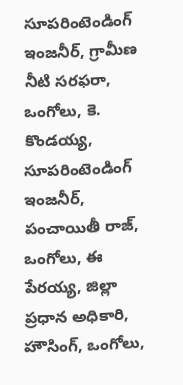సూపరింటెండింగ్ ఇంజనీర్, గ్రామీణ నీటి సరఫరా, ఒంగోలు, కె. కొండయ్య, సూపరింటెండింగ్ ఇంజనీర్, పంచాయితీ రాజ్, ఒంగోలు, ఈ పేరయ్య, జిల్లా ప్రధాన అధికారి, హౌసింగ్, ఒంగోలు,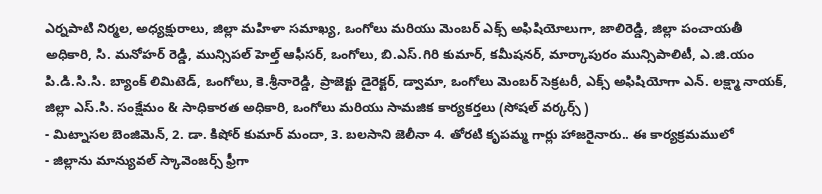ఎర్నపాటి నిర్మల, అధ్యక్షురాలు, జిల్లా మహిళా సమాఖ్య, ఒంగోలు మరియు మెంబర్ ఎక్స్ అఫిషియోలుగా, జాలిరెడ్డి, జిల్లా పంచాయతీ అధికారి, సి. మనోహర్ రెడ్డి, మున్సిపల్ హెల్త్ ఆఫీసర్, ఒంగోలు, బి.ఎస్.గిరి కుమార్, కమీషనర్, మార్కాపురం మున్సిపాలిటీ, ఎ.జి.యం పి.డి.సి.సి. బ్యాంక్ లిమిటెడ్, ఒంగోలు, కె.శ్రీనారెడ్డి, ప్రాజెక్టు డైరెక్టర్, డ్వామా, ఒంగోలు మెంబర్ సెక్రటరీ, ఎక్స్ అఫిషియోగా ఎన్. లక్ష్మా నాయక్, జిల్లా ఎస్.సి. సంక్షేమం & సాధికారత అధికారి, ఒంగోలు మరియు సామజిక కార్యకర్తలు (సోషల్ వర్కర్స్ )
- మిట్నాసల బెంజిమెన్, 2. డా. కిషోర్ కుమార్ మందా, 3. బలసాని జెలీనా 4. తోరటి కృపమ్మ గార్లు హాజరైనారు.. ఈ కార్యక్రమములో
- జిల్లాను మాన్యువల్ స్కావెంజర్స్ ఫ్రీగా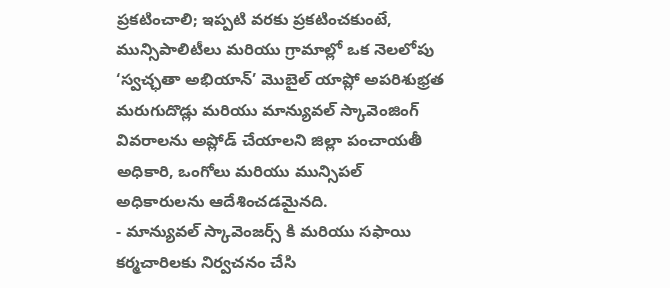ప్రకటించాలి; ఇప్పటి వరకు ప్రకటించకుంటే, మున్సిపాలిటీలు మరియు గ్రామాల్లో ఒక నెలలోపు ‘స్వచ్ఛతా అభియాన్’ మొబైల్ యాప్లో అపరిశుభ్రత మరుగుదొడ్లు మరియు మాన్యువల్ స్కావెంజింగ్ వివరాలను అప్లోడ్ చేయాలని జిల్లా పంచాయతీ అధికారి, ఒంగోలు మరియు మున్సిపల్ అధికారులను ఆదేశించడమైనది.
- మాన్యువల్ స్కావెంజర్స్ కి మరియు సఫాయి కర్మచారిలకు నిర్వచనం చేసి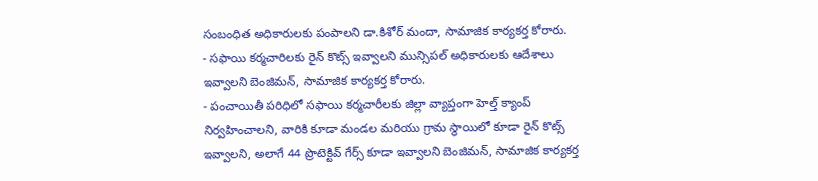సంబంధిత అధికారులకు పంపాలని డా.కిశోర్ మందా, సామాజిక కార్యకర్త కోరారు.
- సఫాయి కర్మచారిలకు రైన్ కొట్స్ ఇవ్వాలని మున్సిపల్ అధికారులకు ఆదేశాలు ఇవ్వాలని బెంజిమన్, సామాజిక కార్యకర్త కోరారు.
- పంచాయితీ పరిధిలో సఫాయి కర్మచారీలకు జిల్లా వ్యాప్తంగా హెల్త్ క్యాంప్ నిర్వహించాలని, వారికి కూడా మండల మరియు గ్రామ స్థాయిలో కూడా రైన్ కొట్స్ ఇవ్వాలని, అలాగే 44 ప్రొటెక్టివ్ గేర్స్ కూడా ఇవ్వాలని బెంజిమన్, సామాజిక కార్యకర్త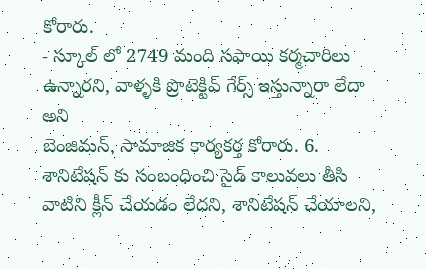కోరారు.
- స్కూల్ లో 2749 మంది సఫాయి కర్మచారిలు ఉన్నారని, వాళ్ళకి ప్రొటెక్టివ్ గేర్స్ ఇస్తున్నారా లేదా అని
బెంజిమన్, సామాజిక కార్యకర్త కోరారు. 6. శానిటేషన్ కు సంబంధించి సైడ్ కాలువలు తీసి వాటిని క్లీన్ చేయడం లేదని, శానిటేషన్ చేయాలని,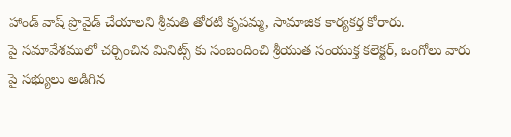హాండ్ వాష్ ప్రొవైడ్ చేయాలని శ్రీమతి తోరటి కృపమ్మ, సామాజిక కార్యకర్త కోరారు.
పై సమావేశములో చర్చించిన మినిట్స్ కు సంబందించి శ్రీయుత సంయుక్త కలెక్టర్, ఒంగోలు వారు పై సభ్యులు అడిగిన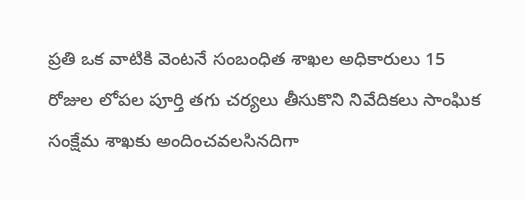ప్రతి ఒక వాటికి వెంటనే సంబంధిత శాఖల అధికారులు 15 రోజుల లోపల పూర్తి తగు చర్యలు తీసుకొని నివేదికలు సాంఘిక సంక్షేమ శాఖకు అందించవలసినదిగా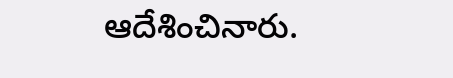ఆదేశించినారు.